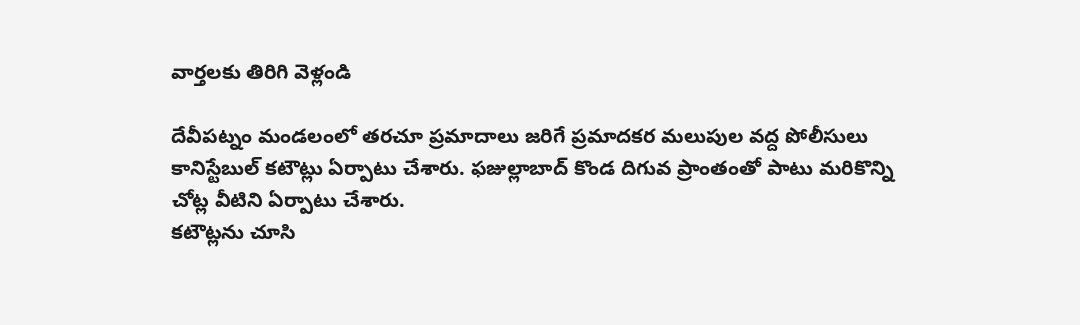వార్తలకు తిరిగి వెళ్లండి

దేవీపట్నం మండలంలో తరచూ ప్రమాదాలు జరిగే ప్రమాదకర మలుపుల వద్ద పోలీసులు కానిస్టేబుల్ కటౌట్లు ఏర్పాటు చేశారు. ఫజుల్లాబాద్ కొండ దిగువ ప్రాంతంతో పాటు మరికొన్ని చోట్ల వీటిని ఏర్పాటు చేశారు.
కటౌట్లను చూసి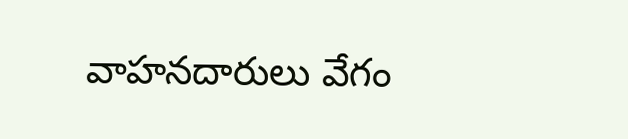వాహనదారులు వేగం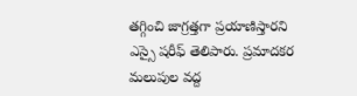తగ్గించి జాగ్రత్తగా ప్రయాణిస్తారని ఎస్సై షరీఫ్ తెలిపారు. ప్రమాదకర మలుపుల వద్ద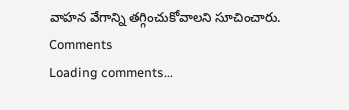వాహన వేగాన్ని తగ్గించుకోవాలని సూచించారు.
Comments
Loading comments...